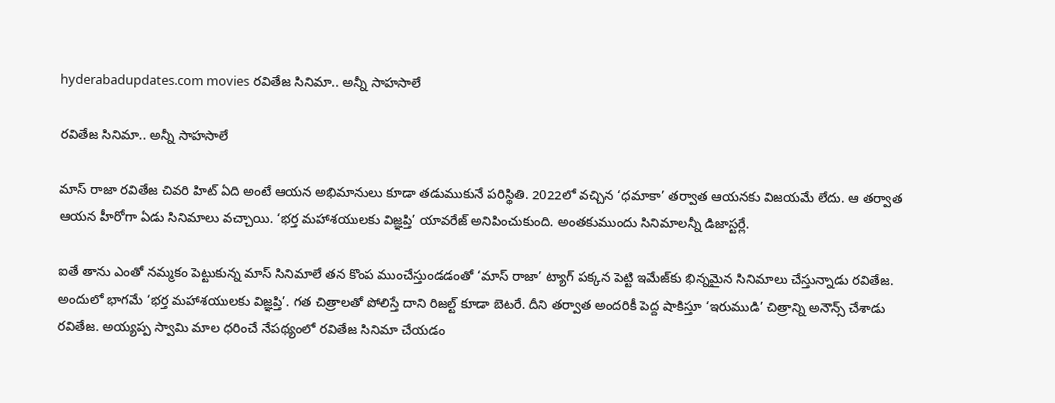hyderabadupdates.com movies రవితేజ సినిమా.. అన్నీ సాహసాలే

రవితేజ సినిమా.. అన్నీ సాహసాలే

మాస్ రాజా రవితేజ చివరి హిట్ ఏది అంటే ఆయన అభిమానులు కూడా తడుముకునే పరిస్థితి. 2022లో వచ్చిన ‘ధమాకా’ తర్వాత ఆయనకు విజయమే లేదు. ఆ తర్వాత ఆయన హీరోగా ఏడు సినిమాలు వచ్చాయి. ‘భర్త మహాశయులకు విజ్ఞప్తి’ యావరేజ్ అనిపించుకుంది. అంతకుముందు సినిమాలన్నీ డిజాస్టర్లే.

ఐతే తాను ఎంతో నమ్మకం పెట్టుకున్న మాస్ సినిమాలే తన కొంప ముంచేస్తుండడంతో ‘మాస్ రాజా’ ట్యాగ్ పక్కన పెట్టి ఇమేజ్‌కు భిన్నమైన సినిమాలు చేస్తున్నాడు రవితేజ. అందులో భాగమే ‘భర్త మహాశయులకు విజ్ఞప్తి’. గత చిత్రాలతో పోలిస్తే దాని రిజల్ట్ కూడా బెటరే. దీని తర్వాత అందరికీ పెద్ద షాకిస్తూ ‘ఇరుముడి’ చిత్రాన్ని అనౌన్స్ చేశాడు రవితేజ. అయ్యప్ప స్వామి మాల ధరించే నేపథ్యంలో రవితేజ సినిమా చేయడం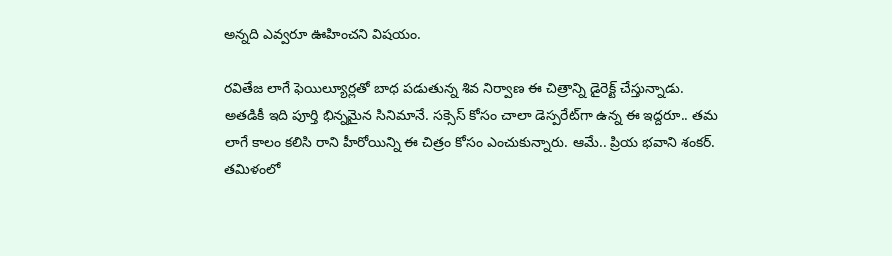అన్నది ఎవ్వరూ ఊహించని విషయం.

రవితేజ లాగే ఫెయిల్యూర్లతో బాధ పడుతున్న శివ నిర్వాణ ఈ చిత్రాన్ని డైరెక్ట్ చేస్తున్నాడు. అతడికీ ఇది పూర్తి భిన్నమైన సినిమానే. సక్సెస్ కోసం చాలా డెస్పరేట్‌గా ఉన్న ఈ ఇద్దరూ.. తమ లాగే కాలం కలిసి రాని హీరోయిన్ని ఈ చిత్రం కోసం ఎంచుకున్నారు. ఆమే.. ప్రియ భవాని శంకర్. తమిళంలో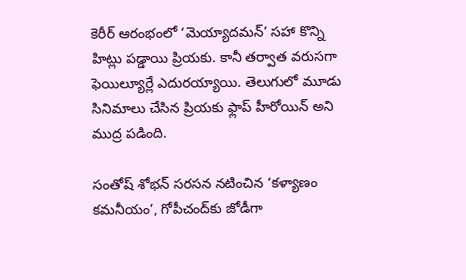కెరీర్ ఆరంభంలో ‘మెయ్యాదమన్’ సహా కొన్ని హిట్లు పడ్డాయి ప్రియకు. కానీ తర్వాత వరుసగా ఫెయిల్యూర్లే ఎదురయ్యాయి. తెలుగులో మూడు సినిమాలు చేసిన ప్రియకు ఫ్లాప్ హీరోయిన్ అని ముద్ర పడింది.

సంతోష్ శోభన్ సరసన నటించిన ‘కళ్యాణం కమనీయం’, గోపీచంద్‌కు జోడీగా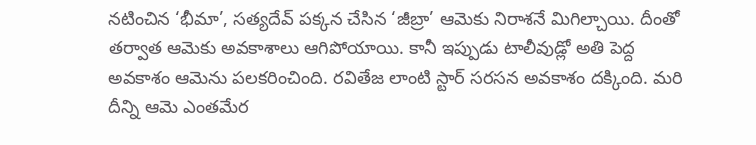నటించిన ‘భీమా’, సత్యదేవ్ పక్కన చేసిన ‘జీబ్రా’ ఆమెకు నిరాశనే మిగిల్చాయి. దీంతో తర్వాత ఆమెకు అవకాశాలు ఆగిపోయాయి. కానీ ఇప్పుడు టాలీవుడ్లో అతి పెద్ద అవకాశం ఆమెను పలకరించింది. రవితేజ లాంటి స్టార్ సరసన అవకాశం దక్కింది. మరి దీన్ని ఆమె ఎంతమేర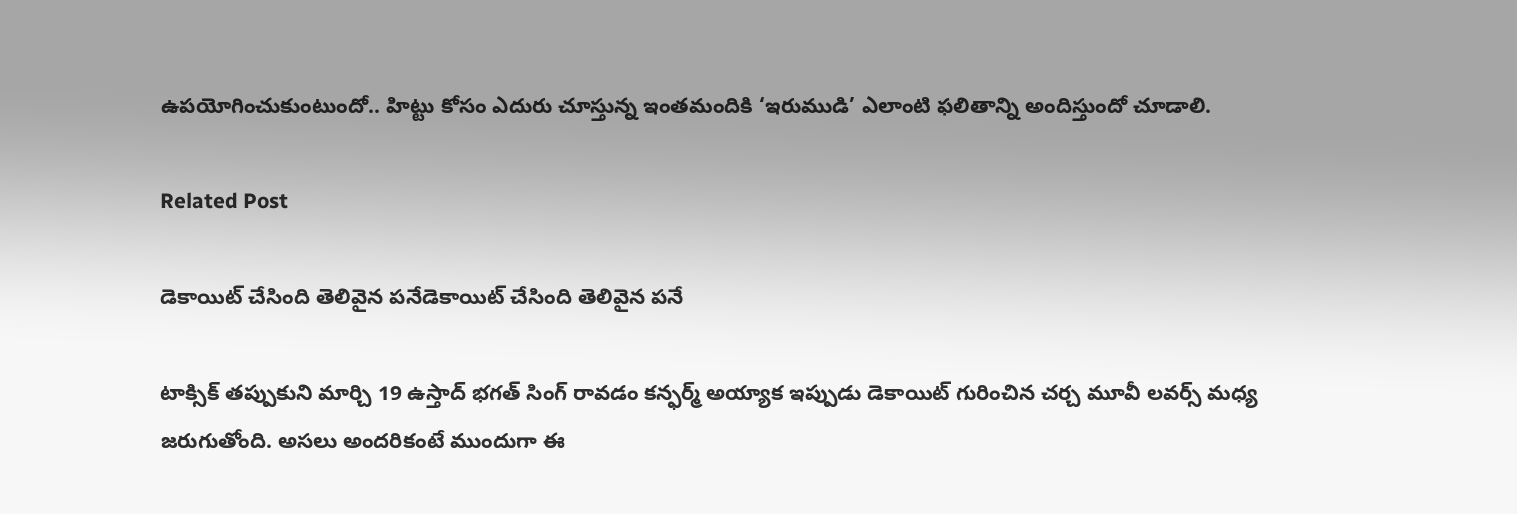ఉపయోగించుకుంటుందో.. హిట్టు కోసం ఎదురు చూస్తున్న ఇంతమందికి ‘ఇరుముడి’ ఎలాంటి ఫలితాన్ని అందిస్తుందో చూడాలి.

Related Post

డెకాయిట్ చేసింది తెలివైన పనేడెకాయిట్ చేసింది తెలివైన పనే

టాక్సిక్ తప్పుకుని మార్చి 19 ఉస్తాద్ భగత్ సింగ్ రావడం కన్ఫర్మ్ అయ్యాక ఇప్పుడు డెకాయిట్ గురించిన చర్చ మూవీ లవర్స్ మధ్య జరుగుతోంది. అసలు అందరికంటే ముందుగా ఈ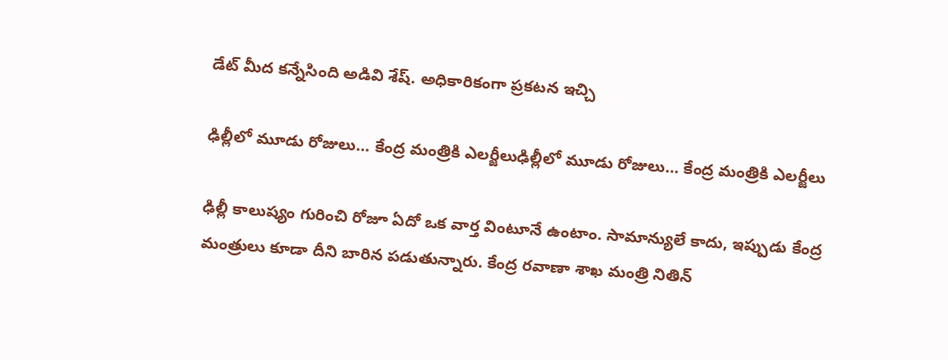డేట్ మీద కన్నేసింది అడివి శేష్. అధికారికంగా ప్రకటన ఇచ్చి

ఢిల్లీలో మూడు రోజులు… కేంద్ర మంత్రికి ఎలర్జీలుఢిల్లీలో మూడు రోజులు… కేంద్ర మంత్రికి ఎలర్జీలు

ఢిల్లీ కాలుష్యం గురించి రోజూ ఏదో ఒక వార్త వింటూనే ఉంటాం. సామాన్యులే కాదు, ఇప్పుడు కేంద్ర మంత్రులు కూడా దీని బారిన పడుతున్నారు. కేంద్ర రవాణా శాఖ మంత్రి నితిన్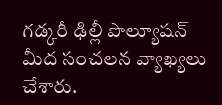గడ్కరీ ఢిల్లీ పొల్యూషన్ మీద సంచలన వ్యాఖ్యలు చేశారు.